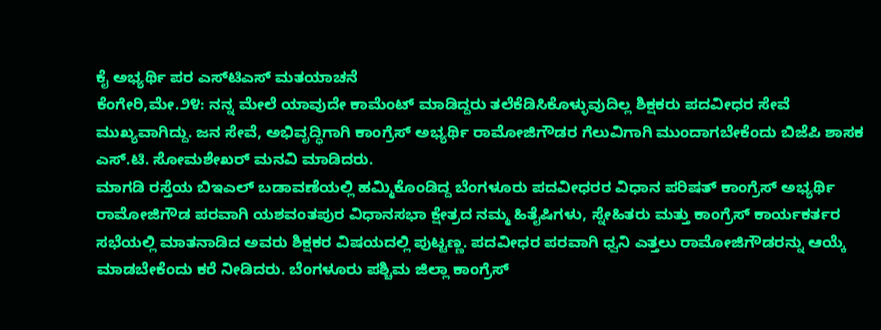ಕೈ ಅಭ್ಯರ್ಥಿ ಪರ ಎಸ್‌ಟಿಎಸ್ ಮತಯಾಚನೆ
ಕೆಂಗೇರಿ,ಮೇ.೨೪: ನನ್ನ ಮೇಲೆ ಯಾವುದೇ ಕಾಮೆಂಟ್ ಮಾಡಿದ್ದರು ತಲೆಕೆಡಿಸಿಕೊಳ್ಳುವುದಿಲ್ಲ ಶಿಕ್ಷಕರು ಪದವೀಧರ ಸೇವೆ ಮುಖ್ಯವಾಗಿದ್ದು. ಜನ ಸೇವೆ, ಅಭಿವೃದ್ಧಿಗಾಗಿ ಕಾಂಗ್ರೆಸ್ ಅಭ್ಯರ್ಥಿ ರಾಮೋಜಿಗೌಡರ ಗೆಲುವಿಗಾಗಿ ಮುಂದಾಗಬೇಕೆಂದು ಬಿಜೆಪಿ ಶಾಸಕ ಎಸ್.ಟಿ. ಸೋಮಶೇಖರ್ ಮನವಿ ಮಾಡಿದರು.
ಮಾಗಡಿ ರಸ್ತೆಯ ಬಿಇಎಲ್ ಬಡಾವಣೆಯಲ್ಲಿ ಹಮ್ಮಿಕೊಂಡಿದ್ದ ಬೆಂಗಳೂರು ಪದವೀಧರರ ವಿಧಾನ ಪರಿಷತ್ ಕಾಂಗ್ರೆಸ್ ಅಭ್ಯರ್ಥಿ ರಾಮೋಜಿಗೌಡ ಪರವಾಗಿ ಯಶವಂತಪುರ ವಿಧಾನಸಭಾ ಕ್ಷೇತ್ರದ ನಮ್ಮ ಹಿತೈಷಿಗಳು, ಸ್ನೇಹಿತರು ಮತ್ತು ಕಾಂಗ್ರೆಸ್ ಕಾರ್ಯಕರ್ತರ ಸಭೆಯಲ್ಲಿ ಮಾತನಾಡಿದ ಅವರು ಶಿಕ್ಷಕರ ವಿಷಯದಲ್ಲಿ ಪುಟ್ಟಣ್ಣ. ಪದವೀಧರ ಪರವಾಗಿ ಧ್ವನಿ ಎತ್ತಲು ರಾಮೋಜಿಗೌಡರನ್ನು ಆಯ್ಕೆ ಮಾಡಬೇಕೆಂದು ಕರೆ ನೀಡಿದರು. ಬೆಂಗಳೂರು ಪಶ್ಚಿಮ ಜಿಲ್ಲಾ ಕಾಂಗ್ರೆಸ್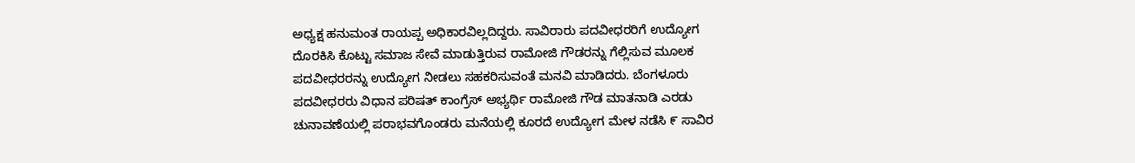ಅಧ್ಯಕ್ಷ ಹನುಮಂತ ರಾಯಪ್ಪ ಅಧಿಕಾರವಿಲ್ಲದಿದ್ದರು. ಸಾವಿರಾರು ಪದವೀಧರರಿಗೆ ಉದ್ಯೋಗ ದೊರಕಿಸಿ ಕೊಟ್ಟು ಸಮಾಜ ಸೇವೆ ಮಾಡುತ್ತಿರುವ ರಾಮೋಜಿ ಗೌಡರನ್ನು ಗೆಲ್ಲಿಸುವ ಮೂಲಕ ಪದವೀಧರರನ್ನು ಉದ್ಯೋಗ ನೀಡಲು ಸಹಕರಿಸುವಂತೆ ಮನವಿ ಮಾಡಿದರು. ಬೆಂಗಳೂರು ಪದವೀಧರರು ವಿಧಾನ ಪರಿಷತ್ ಕಾಂಗ್ರೆಸ್ ಅಭ್ಯರ್ಥಿ ರಾಮೋಜಿ ಗೌಡ ಮಾತನಾಡಿ ಎರಡು ಚುನಾವಣೆಯಲ್ಲಿ ಪರಾಭವಗೊಂಡರು ಮನೆಯಲ್ಲಿ ಕೂರದೆ ಉದ್ಯೋಗ ಮೇಳ ನಡೆಸಿ ೯ ಸಾವಿರ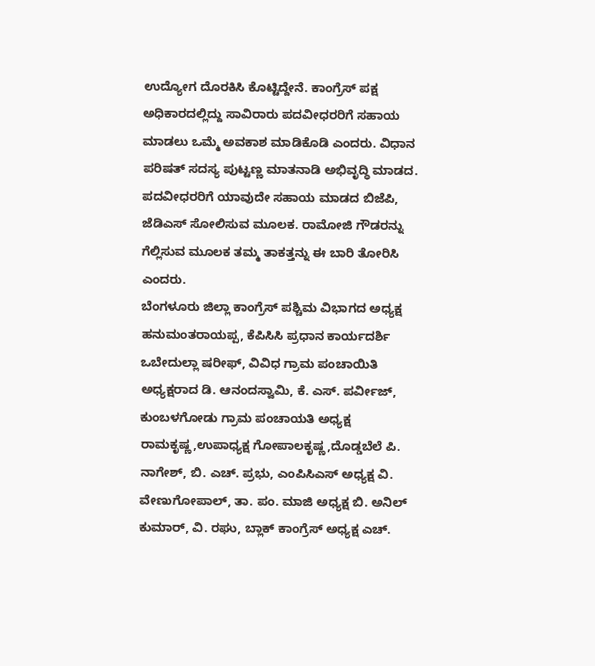ಉದ್ಯೋಗ ದೊರಕಿಸಿ ಕೊಟ್ಟಿದ್ದೇನೆ. ಕಾಂಗ್ರೆಸ್ ಪಕ್ಷ ಅಧಿಕಾರದಲ್ಲಿದ್ದು ಸಾವಿರಾರು ಪದವೀಧರರಿಗೆ ಸಹಾಯ ಮಾಡಲು ಒಮ್ಮೆ ಅವಕಾಶ ಮಾಡಿಕೊಡಿ ಎಂದರು. ವಿಧಾನ ಪರಿಷತ್ ಸದಸ್ಯ ಪುಟ್ಟಣ್ಣ ಮಾತನಾಡಿ ಅಭಿವೃದ್ಧಿ ಮಾಡದ. ಪದವೀಧರರಿಗೆ ಯಾವುದೇ ಸಹಾಯ ಮಾಡದ ಬಿಜೆಪಿ, ಜೆಡಿಎಸ್ ಸೋಲಿಸುವ ಮೂಲಕ. ರಾಮೋಜಿ ಗೌಡರನ್ನು ಗೆಲ್ಲಿಸುವ ಮೂಲಕ ತಮ್ಮ ತಾಕತ್ತನ್ನು ಈ ಬಾರಿ ತೋರಿಸಿ ಎಂದರು.
ಬೆಂಗಳೂರು ಜಿಲ್ಲಾ ಕಾಂಗ್ರೆಸ್ ಪಶ್ಚಿಮ ವಿಭಾಗದ ಅಧ್ಯಕ್ಷ ಹನುಮಂತರಾಯಪ್ಪ, ಕೆಪಿಸಿಸಿ ಪ್ರಧಾನ ಕಾರ್ಯದರ್ಶಿ ಒಬೇದುಲ್ಲಾ ಷರೀಫ್, ವಿವಿಧ ಗ್ರಾಮ ಪಂಚಾಯಿತಿ ಅಧ್ಯಕ್ಷರಾದ ಡಿ. ಆನಂದಸ್ವಾಮಿ, ಕೆ. ಎಸ್. ಪರ್ವೀಜ್, ಕುಂಬಳಗೋಡು ಗ್ರಾಮ ಪಂಚಾಯತಿ ಅಧ್ಯಕ್ಷ ರಾಮಕೃಷ್ಣ,ಉಪಾಧ್ಯಕ್ಷ ಗೋಪಾಲಕೃಷ್ಣ,ದೊಡ್ಡಬೆಲೆ ಪಿ. ನಾಗೇಶ್, ಬಿ. ಎಚ್. ಪ್ರಭು, ಎಂಪಿಸಿಎಸ್ ಅಧ್ಯಕ್ಷ ವಿ. ವೇಣುಗೋಪಾಲ್, ತಾ. ಪಂ. ಮಾಜಿ ಅಧ್ಯಕ್ಷ ಬಿ. ಅನಿಲ್ ಕುಮಾರ್, ವಿ. ರಘು, ಬ್ಲಾಕ್ ಕಾಂಗ್ರೆಸ್ ಅಧ್ಯಕ್ಷ ಎಚ್.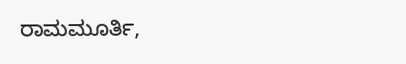ರಾಮಮೂರ್ತಿ,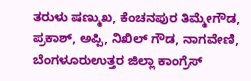ತರುಳು ಷಣ್ಮುಖ, ಕೆಂಚನಪುರ ತಿಮ್ಮೇಗೌಡ, ಪ್ರಕಾಶ್, ಅಪ್ಪಿ, ನಿಖಿಲ್ ಗೌಡ, ನಾಗವೇಣಿ, ಬೆಂಗಳೂರುಉತ್ತರ ಜಿಲ್ಲಾ ಕಾಂಗ್ರೆಸ್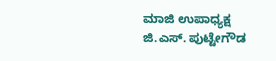ಮಾಜಿ ಉಪಾಧ್ಯಕ್ಷ ಜಿ.ಎಸ್. ಪುಟ್ಟೇಗೌಡ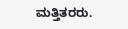ಮತ್ತಿತರರು.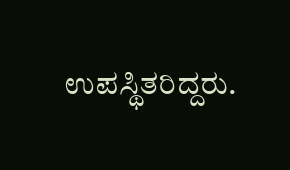ಉಪಸ್ಥಿತರಿದ್ದರು.